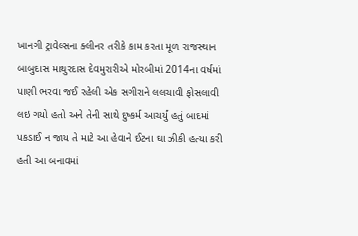ખાનગી ટ્રાવેલ્સના ક્લીનર તરીકે કામ કરતા મૂળ રાજસ્થાન બાબુદાસ માથુરદાસ દેવમુરારીએ મોરબીમાં 2014ના વર્ષમાં પાણી ભરવા જઈ રહેલી એક સગીરાને લલચાવી ફોસલાવી લઇ ગયો હતો અને તેની સાથે દુષ્કર્મ આચર્યું હતું બાદમાં પકડાઈ ન જાય તે માટે આ હેવાને ઈટના ઘા ઝીકી હત્યા કરી હતી આ બનાવમાં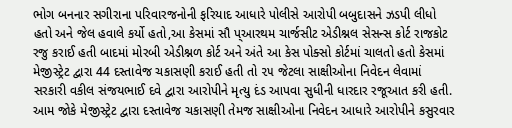ભોગ બનનાર સગીરાના પરિવારજનોની ફરિયાદ આધારે પોલીસે આરોપી બબુદાસને ઝડપી લીધો હતો અને જેલ હવાલે કર્યો હતો,આ કેસમાં સૌ પ્આરથમ ચાર્જસીટ એડીશ્નલ સેસન્સ કોર્ટ રાજકોટ રજુ કરાઈ હતી બાદમાં મોરબી એડીશ્નળ કોર્ટ અને અંતે આ કેસ પોક્સો કોર્ટમાં ચાલતો હતો કેસમાં મેજીસ્ટ્રેટ દ્વારા 44 દસ્તાવેજ ચકાસણી કરાઈ હતી તો ૨૫ જેટલા સાક્ષીઓના નિવેદન લેવામાં સરકારી વકીલ સંજયભાઈ દવે દ્વારા આરોપીને મૃત્યુ દંડ આપવા સુધીની ધારદાર રજૂઆત કરી હતી. આમ જોકે મેજીસ્ટ્રેટ દ્વારા દસ્તાવેજ ચકાસણી તેમજ સાક્ષીઓના નિવેદન આધારે આરોપીને કસુરવાર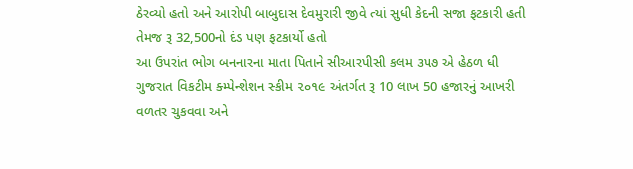ઠેરવ્યો હતો અને આરોપી બાબુદાસ દેવમુરારી જીવે ત્યાં સુધી કેદની સજા ફટકારી હતી તેમજ રૂ 32,500નો દંડ પણ ફટકાર્યો હતો
આ ઉપરાંત ભોગ બનનારના માતા પિતાને સીઆરપીસી કલમ ૩૫૭ એ હેઠળ ધી ગુજરાત વિકટીમ ક્મ્પેન્શેશન સ્કીમ ૨૦૧૯ અંતર્ગત રૂ 10 લાખ 50 હજારનું આખરી વળતર ચુકવવા અને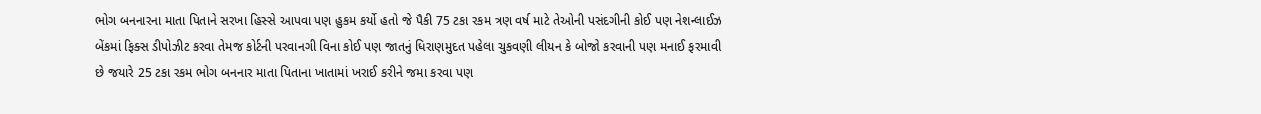ભોગ બનનારના માતા પિતાને સરખા હિસ્સે આપવા પણ હુકમ કર્યો હતો જે પૈકી 75 ટકા રકમ ત્રણ વર્ષ માટે તેઓની પસંદગીની કોઈ પણ નેશન્લાઈઝ બેંકમાં ફિક્સ ડીપોઝીટ કરવા તેમજ કોર્ટની પરવાનગી વિના કોઈ પણ જાતનું ધિરાણમુદત પહેલા ચુકવણી લીયન કે બોજો કરવાની પણ મનાઈ ફરમાવી છે જયારે 25 ટકા રકમ ભોગ બનનાર માતા પિતાના ખાતામાં ખરાઈ કરીને જમા કરવા પણ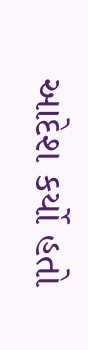આદેશ કર્યો હતો